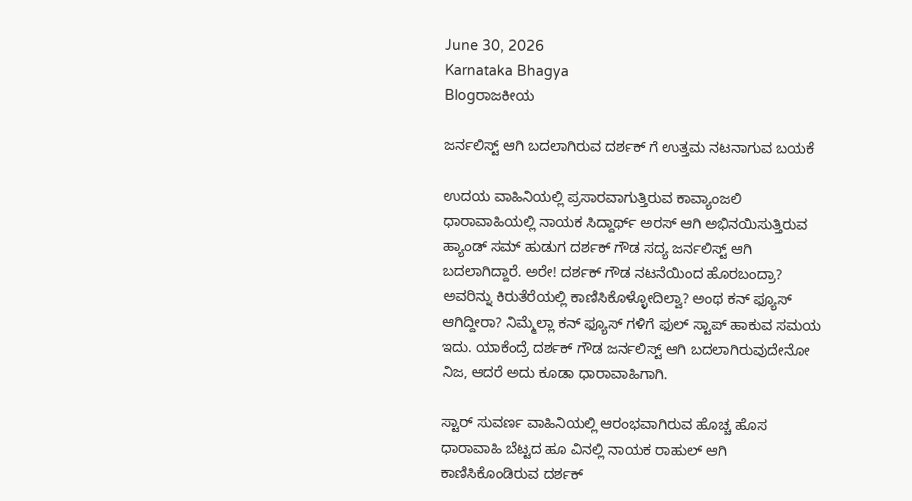June 30, 2026
Karnataka Bhagya
Blogರಾಜಕೀಯ

ಜರ್ನಲಿಸ್ಟ್ ಆಗಿ ಬದಲಾಗಿರುವ ದರ್ಶಕ್ ಗೆ ಉತ್ತಮ ನಟನಾಗುವ ಬಯಕೆ

ಉದಯ ವಾಹಿನಿಯಲ್ಲಿ ಪ್ರಸಾರವಾಗುತ್ತಿರುವ ಕಾವ್ಯಾಂಜಲಿ ಧಾರಾವಾಹಿಯಲ್ಲಿ ನಾಯಕ ಸಿದ್ದಾರ್ಥ್ ಅರಸ್ ಆಗಿ ಅಭಿನಯಿಸುತ್ತಿರುವ ಹ್ಯಾಂಡ್ ಸಮ್ ಹುಡುಗ ದರ್ಶಕ್ ಗೌಡ ಸದ್ಯ ಜರ್ನಲಿಸ್ಟ್ ಆಗಿ ಬದಲಾಗಿದ್ದಾರೆ. ಅರೇ! ದರ್ಶಕ್ ಗೌಡ ನಟನೆಯಿಂದ ಹೊರಬಂದ್ರಾ? ಅವರಿನ್ನು ಕಿರುತೆರೆಯಲ್ಲಿ ಕಾಣಿಸಿಕೊಳ್ಳೋದಿಲ್ವಾ? ಅಂಥ ಕನ್ ಫ್ಯೂಸ್ ಆಗಿದ್ದೀರಾ? ನಿಮ್ಮೆಲ್ಲಾ ಕನ್ ಫ್ಯೂಸ್ ಗಳಿಗೆ ಫುಲ್ ಸ್ಟಾಪ್ ಹಾಕುವ ಸಮಯ ಇದು. ಯಾಕೆಂದ್ರೆ ದರ್ಶಕ್ ಗೌಡ ಜರ್ನಲಿಸ್ಟ್ ಆಗಿ ಬದಲಾಗಿರುವುದೇನೋ ನಿಜ, ಆದರೆ ಅದು ಕೂಡಾ ಧಾರಾವಾಹಿಗಾಗಿ.

ಸ್ಟಾರ್ ಸುವರ್ಣ ವಾಹಿನಿಯಲ್ಲಿ ಆರಂಭವಾಗಿರುವ ಹೊಚ್ಚ ಹೊಸ ಧಾರಾವಾಹಿ ಬೆಟ್ಟದ ಹೂ ವಿನಲ್ಲಿ ನಾಯಕ ರಾಹುಲ್ ಆಗಿ ಕಾಣಿಸಿಕೊಂಡಿರುವ ದರ್ಶಕ್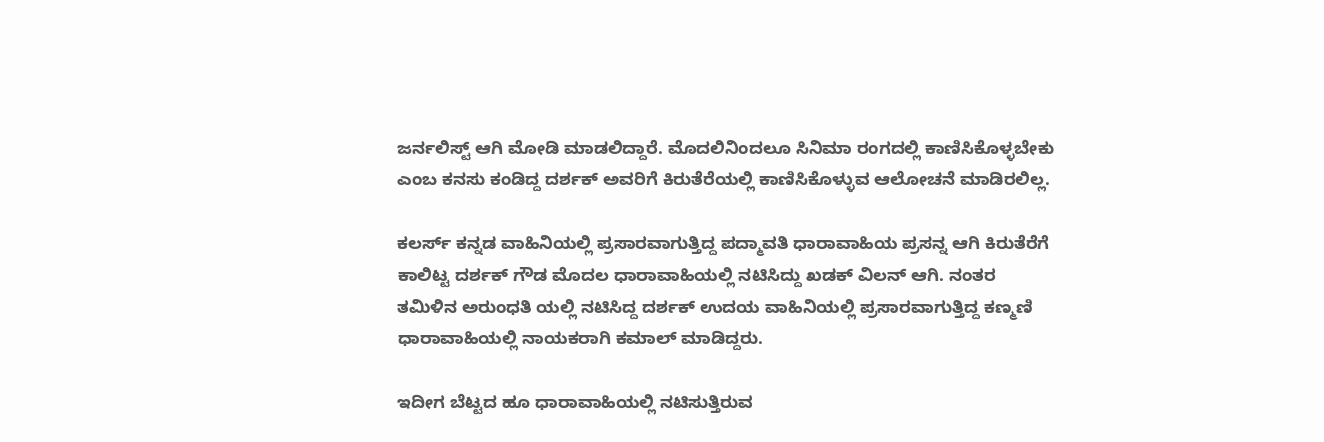ಜರ್ನಲಿಸ್ಟ್ ಆಗಿ ಮೋಡಿ ಮಾಡಲಿದ್ದಾರೆ. ಮೊದಲಿನಿಂದಲೂ ಸಿನಿಮಾ ರಂಗದಲ್ಲಿ ಕಾಣಿಸಿಕೊಳ್ಳಬೇಕು ಎಂಬ ಕನಸು ಕಂಡಿದ್ದ ದರ್ಶಕ್ ಅವರಿಗೆ ಕಿರುತೆರೆಯಲ್ಲಿ ಕಾಣಿಸಿಕೊಳ್ಳುವ ಆಲೋಚನೆ ಮಾಡಿರಲಿಲ್ಲ.

ಕಲರ್ಸ್ ಕನ್ನಡ ವಾಹಿನಿಯಲ್ಲಿ ಪ್ರಸಾರವಾಗುತ್ತಿದ್ದ ಪದ್ಮಾವತಿ ಧಾರಾವಾಹಿಯ ಪ್ರಸನ್ನ ಆಗಿ ಕಿರುತೆರೆಗೆ ಕಾಲಿಟ್ಟ ದರ್ಶಕ್ ಗೌಡ ಮೊದಲ ಧಾರಾವಾಹಿಯಲ್ಲಿ ನಟಿಸಿದ್ದು ಖಡಕ್ ವಿಲನ್ ಆಗಿ. ನಂತರ ತಮಿಳಿನ ಅರುಂಧತಿ ಯಲ್ಲಿ ನಟಿಸಿದ್ದ ದರ್ಶಕ್ ಉದಯ ವಾಹಿನಿಯಲ್ಲಿ ಪ್ರಸಾರವಾಗುತ್ತಿದ್ದ ಕಣ್ಮಣಿ ಧಾರಾವಾಹಿಯಲ್ಲಿ ನಾಯಕರಾಗಿ ಕಮಾಲ್ ಮಾಡಿದ್ದರು.

ಇದೀಗ ಬೆಟ್ಟದ ಹೂ ಧಾರಾವಾಹಿಯಲ್ಲಿ ನಟಿಸುತ್ತಿರುವ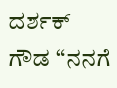ದರ್ಶಕ್ ಗೌಡ “ನನಗೆ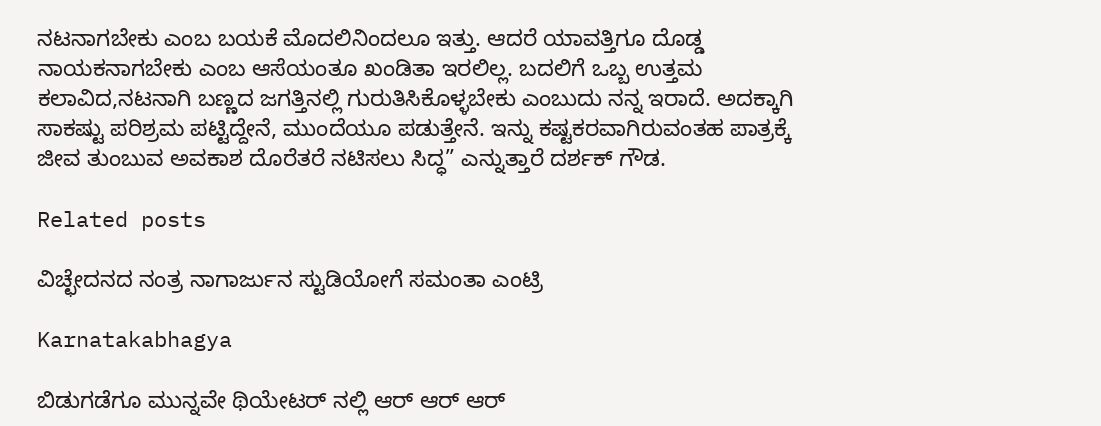ನಟನಾಗಬೇಕು ಎಂಬ ಬಯಕೆ ಮೊದಲಿನಿಂದಲೂ ಇತ್ತು. ಆದರೆ ಯಾವತ್ತಿಗೂ ದೊಡ್ಡ ನಾಯಕನಾಗಬೇಕು ಎಂಬ ಆಸೆಯಂತೂ ಖಂಡಿತಾ ಇರಲಿಲ್ಲ. ಬದಲಿಗೆ ಒಬ್ಬ ಉತ್ತಮ ಕಲಾವಿದ,ನಟನಾಗಿ ಬಣ್ಣದ ಜಗತ್ತಿನಲ್ಲಿ ಗುರುತಿಸಿಕೊಳ್ಳಬೇಕು ಎಂಬುದು ನನ್ನ ಇರಾದೆ. ಅದಕ್ಕಾಗಿ ಸಾಕಷ್ಟು ಪರಿಶ್ರಮ ಪಟ್ಟಿದ್ದೇನೆ, ಮುಂದೆಯೂ ಪಡುತ್ತೇನೆ. ಇನ್ನು ಕಷ್ಟಕರವಾಗಿರುವಂತಹ ಪಾತ್ರಕ್ಕೆ ಜೀವ ತುಂಬುವ ಅವಕಾಶ ದೊರೆತರೆ ನಟಿಸಲು ಸಿದ್ಧ” ಎನ್ನುತ್ತಾರೆ ದರ್ಶಕ್ ಗೌಡ‌.

Related posts

ವಿಚ್ಛೇದನದ ನಂತ್ರ ನಾಗಾರ್ಜುನ ಸ್ಟುಡಿಯೋಗೆ ಸಮಂತಾ ಎಂಟ್ರಿ

Karnatakabhagya

ಬಿಡುಗಡೆಗೂ ಮುನ್ನವೇ ಥಿಯೇಟರ್ ನಲ್ಲಿ ಆರ್ ಆರ್ ಆರ್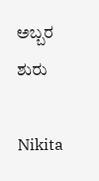ಅಬ್ಬರ ಶುರು

Nikita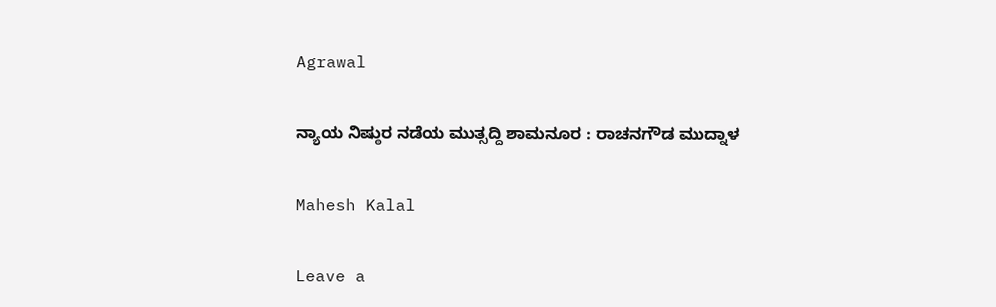Agrawal

ನ್ಯಾಯ ನಿಷ್ಠುರ ನಡೆಯ ಮುತ್ಸದ್ದಿ ಶಾಮನೂರ : ರಾಚನಗೌಡ ಮುದ್ನಾಳ

Mahesh Kalal

Leave a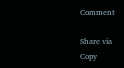Comment

Share via
Copy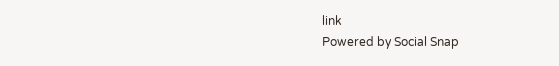link
Powered by Social Snap